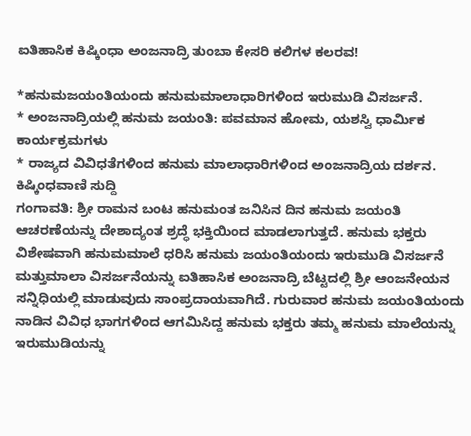ಐತಿಹಾಸಿಕ ಕಿಷ್ಕಿಂಧಾ ಅಂಜನಾದ್ರಿ ತುಂಬಾ ಕೇಸರಿ ಕಲಿಗಳ ಕಲರವ!

*ಹನುಮಜಯಂತಿಯಂದು ಹನುಮಮಾಲಾಧಾರಿಗಳಿಂದ ಇರುಮುಡಿ ವಿಸರ್ಜನೆ.
* ಅಂಜನಾದ್ರಿಯಲ್ಲಿ ಹನುಮ ಜಯಂತಿ: ಪವಮಾನ ಹೋಮ, ಯಶಸ್ವಿ ಧಾರ್ಮಿಕ ಕಾರ್ಯಕ್ರಮಗಳು
* ರಾಜ್ಯದ ವಿವಿಧತೆಗಳಿಂದ ಹನುಮ ಮಾಲಾಧಾರಿಗಳಿಂದ ಅಂಜನಾದ್ರಿಯ ದರ್ಶನ.
ಕಿಷ್ಕಿಂಧವಾಣಿ ಸುದ್ದಿ
ಗಂಗಾವತಿ: ಶ್ರೀ ರಾಮನ ಬಂಟ ಹನುಮಂತ ಜನಿಸಿನ ದಿನ ಹನುಮ ಜಯಂತಿ ಆಚರಣೆಯನ್ನು ದೇಶಾದ್ಯಂತ ಶ್ರದ್ಧೆ ಭಕ್ತಿಯಿಂದ ಮಾಡಲಾಗುತ್ತದೆ. ಹನುಮ ಭಕ್ತರು ವಿಶೇಷವಾಗಿ ಹನುಮಮಾಲೆ ಧರಿಸಿ ಹನುಮ ಜಯಂತಿಯಂದು ಇರುಮುಡಿ ವಿಸರ್ಜನೆ ಮತ್ತುಮಾಲಾ ವಿಸರ್ಜನೆಯನ್ನು ಐತಿಹಾಸಿಕ ಅಂಜನಾದ್ರಿ ಬೆಟ್ಟದಲ್ಲಿ ಶ್ರೀ ಆಂಜನೇಯನ ಸನ್ನಿಧಿಯಲ್ಲಿ ಮಾಡುವುದು ಸಾಂಪ್ರದಾಯವಾಗಿದೆ. ಗುರುವಾರ ಹನುಮ ಜಯಂತಿಯಂದು ನಾಡಿನ ವಿವಿಧ ಭಾಗಗಳಿಂದ ಆಗಮಿಸಿದ್ದ ಹನುಮ ಭಕ್ತರು ತಮ್ಮ ಹನುಮ ಮಾಲೆಯನ್ನು ಇರುಮುಡಿಯನ್ನು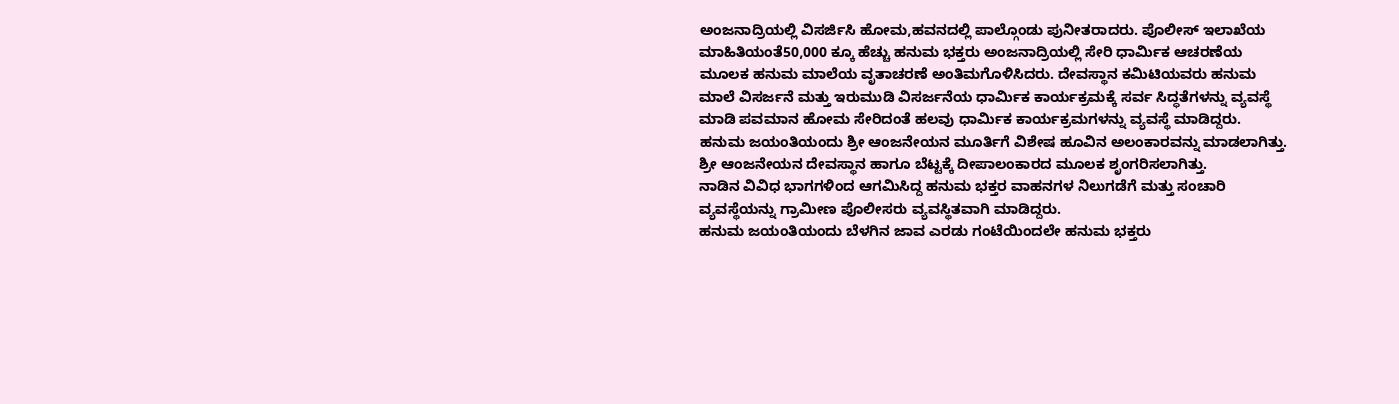ಅಂಜನಾದ್ರಿಯಲ್ಲಿ ವಿಸರ್ಜಿಸಿ ಹೋಮ,ಹವನದಲ್ಲಿ ಪಾಲ್ಗೊಂಡು ಪುನೀತರಾದರು. ಪೊಲೀಸ್ ಇಲಾಖೆಯ ಮಾಹಿತಿಯಂತೆ50,000 ಕ್ಕೂ ಹೆಚ್ಚು ಹನುಮ ಭಕ್ತರು ಅಂಜನಾದ್ರಿಯಲ್ಲಿ ಸೇರಿ ಧಾರ್ಮಿಕ ಆಚರಣೆಯ ಮೂಲಕ ಹನುಮ ಮಾಲೆಯ ವೃತಾಚರಣೆ ಅಂತಿಮಗೊಳಿಸಿದರು. ದೇವಸ್ಥಾನ ಕಮಿಟಿಯವರು ಹನುಮ ಮಾಲೆ ವಿಸರ್ಜನೆ ಮತ್ತು ಇರುಮುಡಿ ವಿಸರ್ಜನೆಯ ಧಾರ್ಮಿಕ ಕಾರ್ಯಕ್ರಮಕ್ಕೆ ಸರ್ವ ಸಿದ್ಧತೆಗಳನ್ನು ವ್ಯವಸ್ಥೆ ಮಾಡಿ ಪವಮಾನ ಹೋಮ ಸೇರಿದಂತೆ ಹಲವು ಧಾರ್ಮಿಕ ಕಾರ್ಯಕ್ರಮಗಳನ್ನು ವ್ಯವಸ್ಥೆ ಮಾಡಿದ್ದರು.
ಹನುಮ ಜಯಂತಿಯಂದು ಶ್ರೀ ಆಂಜನೇಯನ ಮೂರ್ತಿಗೆ ವಿಶೇಷ ಹೂವಿನ ಅಲಂಕಾರವನ್ನು ಮಾಡಲಾಗಿತ್ತು. ಶ್ರೀ ಆಂಜನೇಯನ ದೇವಸ್ಥಾನ ಹಾಗೂ ಬೆಟ್ಟಕ್ಕೆ ದೀಪಾಲಂಕಾರದ ಮೂಲಕ ಶೃಂಗರಿಸಲಾಗಿತ್ತು.
ನಾಡಿನ ವಿವಿಧ ಭಾಗಗಳಿಂದ ಆಗಮಿಸಿದ್ದ ಹನುಮ ಭಕ್ತರ ವಾಹನಗಳ ನಿಲುಗಡೆಗೆ ಮತ್ತು ಸಂಚಾರಿ ವ್ಯವಸ್ಥೆಯನ್ನು ಗ್ರಾಮೀಣ ಪೊಲೀಸರು ವ್ಯವಸ್ಥಿತವಾಗಿ ಮಾಡಿದ್ದರು.
ಹನುಮ ಜಯಂತಿಯಂದು ಬೆಳಗಿನ ಜಾವ ಎರಡು ಗಂಟೆಯಿಂದಲೇ ಹನುಮ ಭಕ್ತರು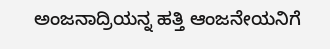ಅಂಜನಾದ್ರಿಯನ್ನ ಹತ್ತಿ ಆಂಜನೇಯನಿಗೆ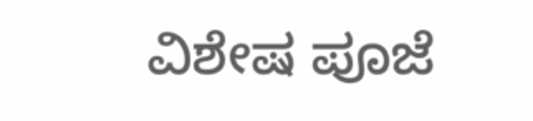ವಿಶೇಷ ಪೂಜೆ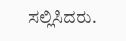ಸಲ್ಲಿಸಿದರು.